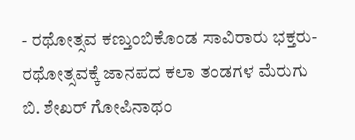- ರಥೋತ್ಸವ ಕಣ್ತುಂಬಿಕೊಂಡ ಸಾವಿರಾರು ಭಕ್ತರು- ರಥೋತ್ಸವಕ್ಕೆ ಜಾನಪದ ಕಲಾ ತಂಡಗಳ ಮೆರುಗು
ಬಿ. ಶೇಖರ್ ಗೋಪಿನಾಥಂ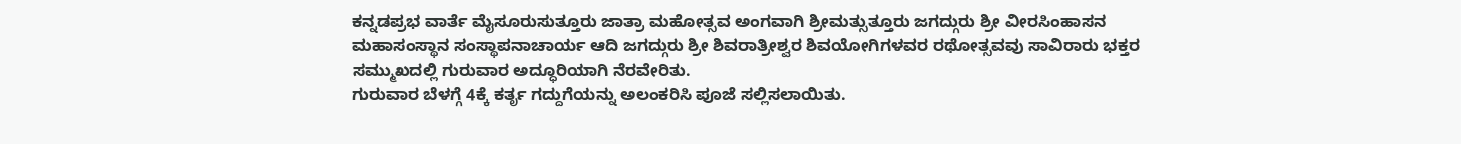ಕನ್ನಡಪ್ರಭ ವಾರ್ತೆ ಮೈಸೂರುಸುತ್ತೂರು ಜಾತ್ರಾ ಮಹೋತ್ಸವ ಅಂಗವಾಗಿ ಶ್ರೀಮತ್ಸುತ್ತೂರು ಜಗದ್ಗುರು ಶ್ರೀ ವೀರಸಿಂಹಾಸನ ಮಹಾಸಂಸ್ಥಾನ ಸಂಸ್ಥಾಪನಾಚಾರ್ಯ ಆದಿ ಜಗದ್ಗುರು ಶ್ರೀ ಶಿವರಾತ್ರೀಶ್ವರ ಶಿವಯೋಗಿಗಳವರ ರಥೋತ್ಸವವು ಸಾವಿರಾರು ಭಕ್ತರ ಸಮ್ಮುಖದಲ್ಲಿ ಗುರುವಾರ ಅದ್ಧೂರಿಯಾಗಿ ನೆರವೇರಿತು.
ಗುರುವಾರ ಬೆಳಗ್ಗೆ 4ಕ್ಕೆ ಕರ್ತೃ ಗದ್ದುಗೆಯನ್ನು ಅಲಂಕರಿಸಿ ಪೂಜೆ ಸಲ್ಲಿಸಲಾಯಿತು.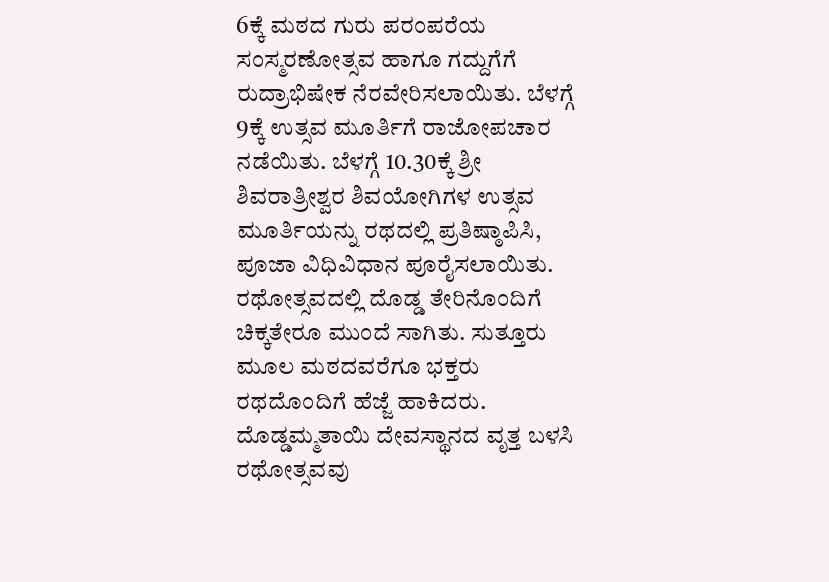6ಕ್ಕೆ ಮಠದ ಗುರು ಪರಂಪರೆಯ ಸಂಸ್ಮರಣೋತ್ಸವ ಹಾಗೂ ಗದ್ದುಗೆಗೆ ರುದ್ರಾಭಿಷೇಕ ನೆರವೇರಿಸಲಾಯಿತು. ಬೆಳಗ್ಗೆ 9ಕ್ಕೆ ಉತ್ಸವ ಮೂರ್ತಿಗೆ ರಾಜೋಪಚಾರ ನಡೆಯಿತು. ಬೆಳಗ್ಗೆ 10.30ಕ್ಕೆ ಶ್ರೀ ಶಿವರಾತ್ರೀಶ್ವರ ಶಿವಯೋಗಿಗಳ ಉತ್ಸವ ಮೂರ್ತಿಯನ್ನು ರಥದಲ್ಲಿ ಪ್ರತಿಷ್ಠಾಪಿಸಿ, ಪೂಜಾ ವಿಧಿವಿಧಾನ ಪೂರೈಸಲಾಯಿತು.
ರಥೋತ್ಸವದಲ್ಲಿ ದೊಡ್ಡ ತೇರಿನೊಂದಿಗೆ ಚಿಕ್ಕತೇರೂ ಮುಂದೆ ಸಾಗಿತು. ಸುತ್ತೂರು ಮೂಲ ಮಠದವರೆಗೂ ಭಕ್ತರು ರಥದೊಂದಿಗೆ ಹೆಜ್ಜೆ ಹಾಕಿದರು. ದೊಡ್ಡಮ್ಮತಾಯಿ ದೇವಸ್ಥಾನದ ವೃತ್ತ ಬಳಸಿ ರಥೋತ್ಸವವು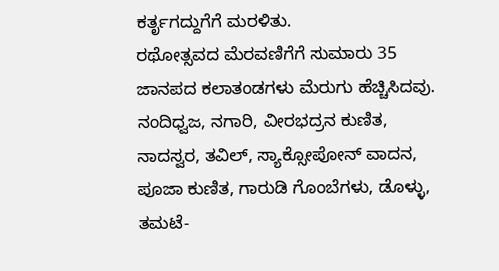ಕರ್ತೃಗದ್ದುಗೆಗೆ ಮರಳಿತು.
ರಥೋತ್ಸವದ ಮೆರವಣಿಗೆಗೆ ಸುಮಾರು 35 ಜಾನಪದ ಕಲಾತಂಡಗಳು ಮೆರುಗು ಹೆಚ್ಚಿಸಿದವು. ನಂದಿಧ್ವಜ, ನಗಾರಿ, ವೀರಭದ್ರನ ಕುಣಿತ, ನಾದಸ್ವರ, ತವಿಲ್, ಸ್ಯಾಕ್ಸೋಪೋನ್ ವಾದನ, ಪೂಜಾ ಕುಣಿತ, ಗಾರುಡಿ ಗೊಂಬೆಗಳು, ಡೊಳ್ಳು, ತಮಟೆ-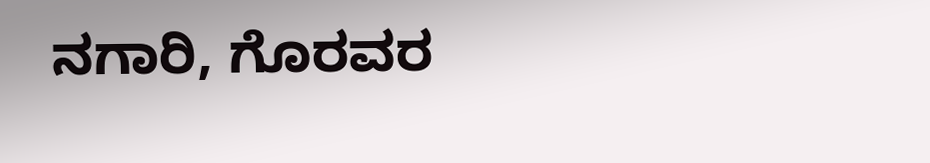ನಗಾರಿ, ಗೊರವರ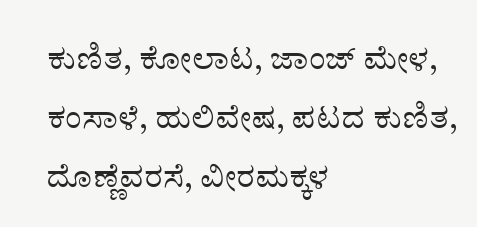ಕುಣಿತ, ಕೋಲಾಟ, ಜಾಂಜ್ ಮೇಳ, ಕಂಸಾಳೆ, ಹುಲಿವೇಷ, ಪಟದ ಕುಣಿತ, ದೊಣ್ಣೆವರಸೆ, ವೀರಮಕ್ಕಳ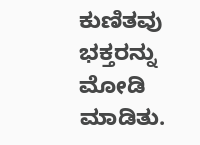ಕುಣಿತವು ಭಕ್ತರನ್ನು ಮೋಡಿ ಮಾಡಿತು.